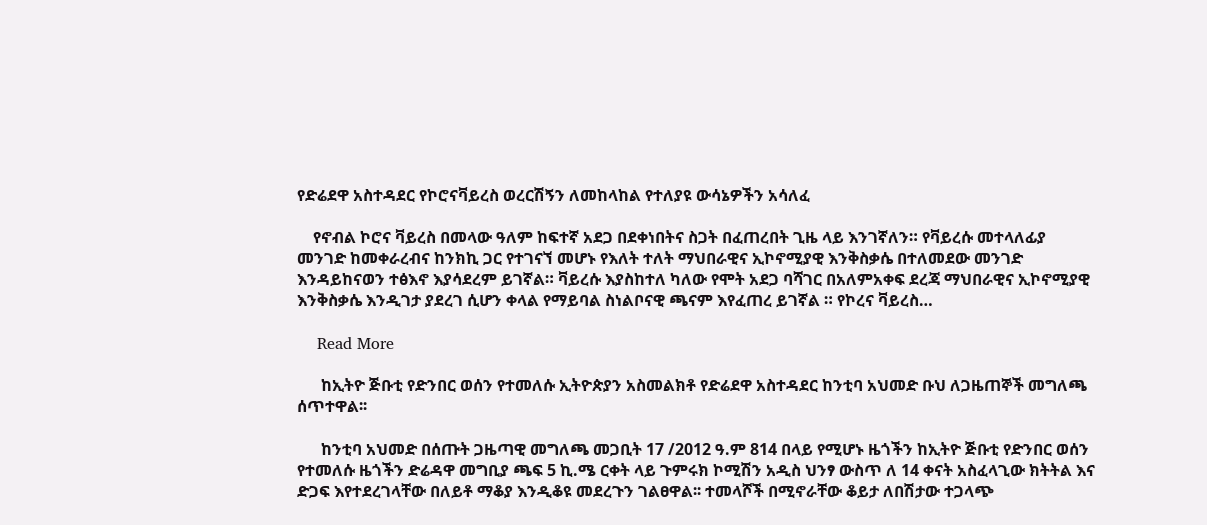የድሬደዋ አስተዳደር የኮሮናቫይረስ ወረርሽኝን ለመከላከል የተለያዩ ውሳኔዎችን አሳለፈ

    የኖብል ኮሮና ቫይረስ በመላው ዓለም ከፍተኛ አደጋ በደቀነበትና ስጋት በፈጠረበት ጊዜ ላይ እንገኛለን። የቫይረሱ መተላለፊያ መንገድ ከመቀራረብና ከንክኪ ጋር የተገናኘ መሆኑ የእለት ተለት ማህበራዊና ኢኮኖሚያዊ እንቅስቃሴ በተለመደው መንገድ እንዳይከናወን ተፅእኖ እያሳደረም ይገኛል። ቫይረሱ እያስከተለ ካለው የሞት አደጋ ባሻገር በአለምአቀፍ ደረጃ ማህበራዊና ኢኮኖሚያዊ እንቅስቃሴ እንዲገታ ያደረገ ሲሆን ቀላል የማይባል ስነልቦናዊ ጫናም እየፈጠረ ይገኛል ። የኮረና ቫይረስ…

    Read More

      ከኢትዮ ጅቡቲ የድንበር ወሰን የተመለሱ ኢትዮጵያን አስመልክቶ የድሬደዋ አስተዳደር ከንቲባ አህመድ ቡህ ለጋዜጠኞች መግለጫ ሰጥተዋል፡፡

      ከንቲባ አህመድ በሰጡት ጋዜጣዊ መግለጫ መጋቢት 17 /2012 ዓ.ም 814 በላይ የሚሆኑ ዜጎችን ከኢትዮ ጅቡቲ የድንበር ወሰን የተመለሱ ዜጎችን ድሬዳዋ መግቢያ ጫፍ 5 ኪ.ሜ ርቀት ላይ ጉምሩክ ኮሚሽን አዲስ ህንፃ ውስጥ ለ 14 ቀናት አስፈላጊው ክትትል እና ድጋፍ እየተደረገላቸው በለይቶ ማቆያ እንዲቆዩ መደረጉን ገልፀዋል፡፡ ተመላሾች በሚኖራቸው ቆይታ ለበሽታው ተጋላጭ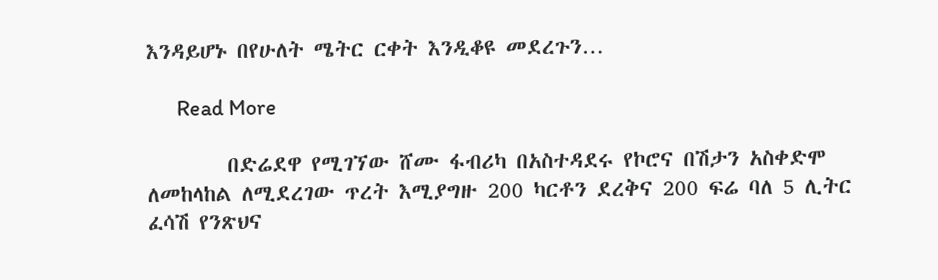እንዳይሆኑ በየሁለት ሜትር ርቀት እንዲቆዩ መደረጉን…

      Read More

        በድሬደዋ የሚገኘው ሸሙ ፋብሪካ በአስተዳደሩ የኮሮና በሽታን አስቀድሞ ለመከላከል ለሚደረገው ጥረት እሚያግዙ 200 ካርቶን ደረቅና 200 ፍሬ ባለ 5 ሊትር ፈሳሽ የንጽህና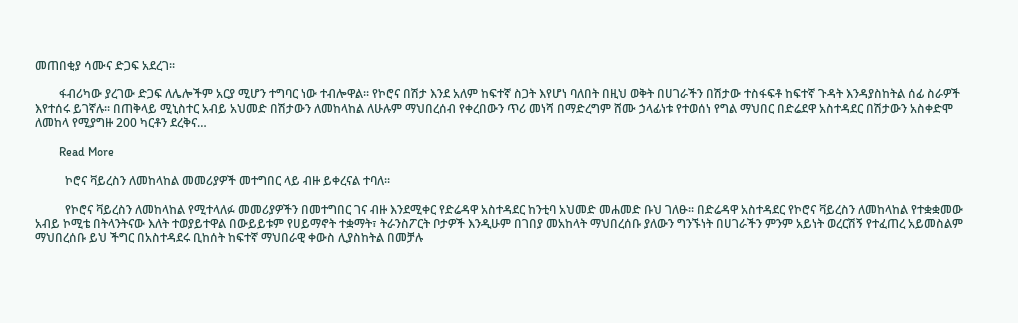መጠበቂያ ሳሙና ድጋፍ አደረገ፡፡

        ፋብሪካው ያረገው ድጋፍ ለሌሎችም አርያ ሚሆን ተግባር ነው ተብሎዋል፡፡ የኮሮና በሽታ እንደ አለም ከፍተኛ ስጋት እየሆነ ባለበት በዚህ ወቅት በሀገራችን በሽታው ተስፋፍቶ ከፍተኛ ጉዳት እንዳያስከትል ሰፊ ስራዎች እየተሰሩ ይገኛሉ፡፡ በጠቅላይ ሚኒስተር አብይ አህመድ በሽታውን ለመከላከል ለሁሉም ማህበረሰብ የቀረበውን ጥሪ መነሻ በማድረግም ሸሙ ኃላፊነቱ የተወሰነ የግል ማህበር በድሬደዋ አስተዳደር በሽታውን አስቀድሞ ለመከላ የሚያግዙ 200 ካርቶን ደረቅና…

        Read More

          ኮሮና ቫይረስን ለመከላከል መመሪያዎች መተግበር ላይ ብዙ ይቀረናል ተባለ፡፡

          የኮሮና ቫይረስን ለመከላከል የሚተላለፉ መመሪያዎችን በመተግበር ገና ብዙ እንደሚቀር የድሬዳዋ አስተዳደር ከንቲባ አህመድ መሐመድ ቡህ ገለፁ፡፡ በድሬዳዋ አስተዳደር የኮሮና ቫይረስን ለመከላከል የተቋቋመው አብይ ኮሚቴ በትላንትናው እለት ተወያይተዋል በውይይቱም የሀይማኖት ተቋማት፣ ትራንስፖርት ቦታዎች እንዲሁም በገበያ መአከላት ማህበረሰቡ ያለውን ግንኙነት በሀገራችን ምንም አይነት ወረርሽኝ የተፈጠረ አይመስልም ማህበረሰቡ ይህ ችግር በአስተዳደሩ ቢከሰት ከፍተኛ ማህበራዊ ቀውስ ሊያስከትል በመቻሉ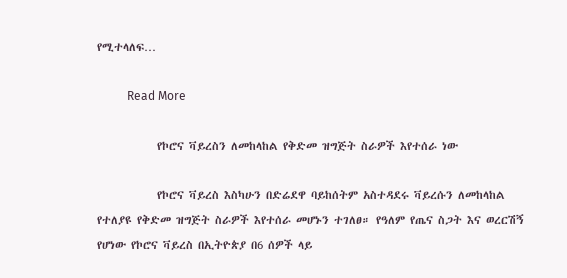የሚተላለፍ…

          Read More

            የኮሮና ቫይረስን ለመከላከል የቅድመ ዝግጅት ስራዎች እየተሰራ ነው

            የኮሮና ቫይረስ እስካሁን በድሬደዋ ባይከሰትም አስተዳደሩ ቫይረሱን ለመከላከል የተለያዩ የቅድመ ዝግጅት ስራዎች እየተሰራ መሆኑን ተገለፀ። የዓለም የጤና ስጋት እና ወረርሽኝ የሆነው የኮሮና ቫይረስ በኢትዮጵያ በ6 ሰዎች ላይ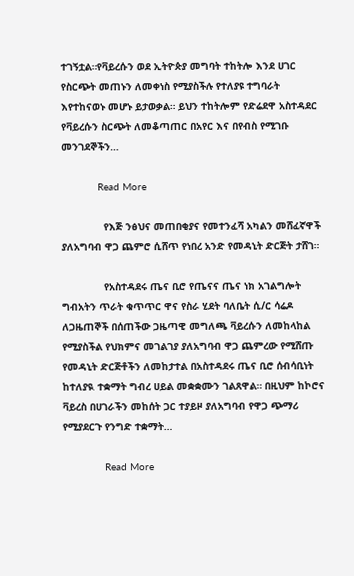ተገኝቷል።የቫይረሱን ወደ ኢትዮጵያ መግባት ተከትሎ እንደ ሀገር የስርጭት መጠኑን ለመቀነስ የሚያስችሉ የተለያዩ ተግባራት እየተከናወኑ መሆኑ ይታወቃል። ይህን ተከትሎም የድሬደዋ አስተዳደር የቫይረሱን ስርጭት ለመቆጣጠር በአየር እና በየብስ የሚገቡ መንገደኞችን…

            Read More

              የእጅ ንፅህና መጠበቂያና የመተንፈሻ አካልን መሸፈኛዋች ያለአግባብ ዋጋ ጨምሮ ሲሸጥ የነበረ አንድ የመዳኒት ድርጅት ታሸገ።

              የአስተዳደሩ ጤና ቢሮ የጤናና ጤና ነክ አገልግሎት ግብአትን ጥራት ቁጥጥር ዋና የስራ ሂደት ባለቤት ሲ/ር ሳሬዶ ለጋዜጠኞች በሰጠችው ጋዜጣዊ መግለጫ ቫይረሱን ለመከላከል የሚያስችል የህክምና መገልገያ ያለአግባብ ዋጋ ጨምረው የሚሸጡ የመዳኒት ድርጅቶችን ለመከታተል በአስተዳደሩ ጤና ቢሮ ሰብሳቢነት ከተለያዪ ተቋማት ግብረ ሀይል መቋቋሙን ገልጸዋል። በዚህም ከኮሮና ቫይረስ በሀገራችን መከሰት ጋር ተያይዞ ያለአግባብ የዋጋ ጭማሪ የሚያደርጉ የንግድ ተቋማት…

              Read More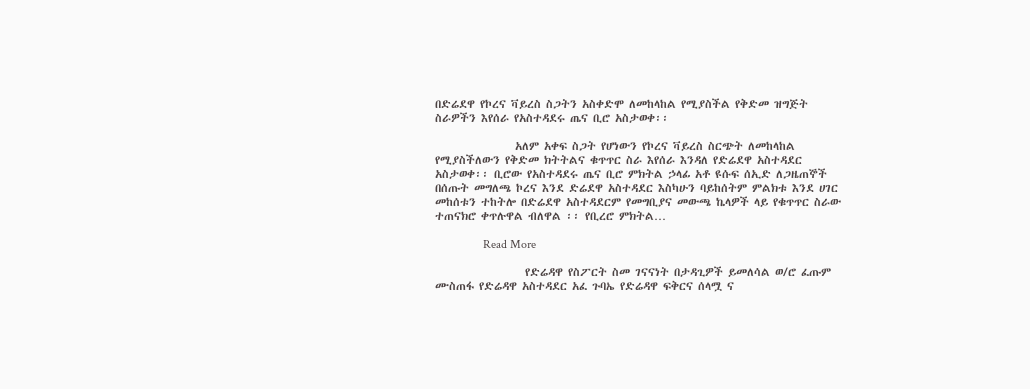በድሬደዋ የኮረና ቫይረስ ስጋትን አስቀድሞ ለመከላከል የሚያስችል የቅድመ ዝግጅት ስራዎችን እየሰራ የአስተዳደሩ ጤና ቢሮ አስታወቀ፡፡

                አለም አቀፍ ስጋት የሆነውን የኮረና ቫይረስ ስርጭት ለመከላከል የሚያስችለውን የቅድመ ክትትልና ቁጥጥር ስራ እየሰራ እንዳለ የድሬደዋ አስተዳደር አስታወቀ፡፡ ቢሮው የአስተዳደሩ ጤና ቢሮ ምክትል ኃላፊ አቶ ዩሱፍ ሰኢድ ለጋዜጠኞች በሰጡት መግለጫ ኮረና እንደ ድሬደዋ አስተዳደር እስካሁን ባይከሰትም ምልክቱ እንደ ሀገር መከሰቱን ተከትሎ በድሬደዋ አስተዳደርም የመግቢያና መውጫ ኬላዎች ላይ የቁጥጥር ስራው ተጠናክሮ ቀጥሉዋል ብለዋል ፡፡ የቢረሮ ምክትል…

                Read More

                  የድሬዳዋ የስፖርት ስመ ገናናነት በታዳጊዎች ይመለሳል ወ/ሮ ፈጡም ሙስጠፋ የድሬዳዋ አስተዳደር አፈ ጉባኤ የድሬዳዋ ፍቅርና ሰላሟ ና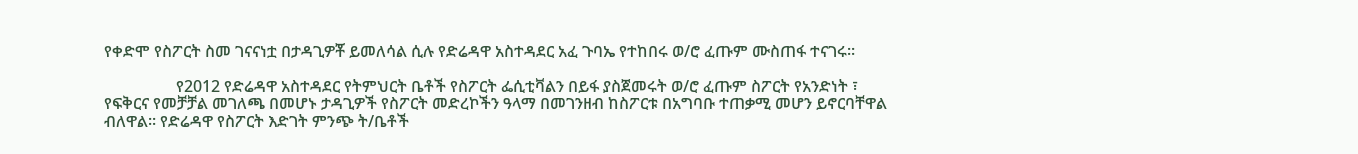የቀድሞ የስፖርት ስመ ገናናነቷ በታዳጊዎቾ ይመለሳል ሲሉ የድሬዳዋ አስተዳደር አፈ ጉባኤ የተከበሩ ወ/ሮ ፈጡም ሙስጠፋ ተናገሩ፡፡

                  የ2012 የድሬዳዋ አስተዳደር የትምህርት ቤቶች የስፖርት ፌሲቲቫልን በይፋ ያስጀመሩት ወ/ሮ ፈጡም ስፖርት የአንድነት ፣ የፍቅርና የመቻቻል መገለጫ በመሆኑ ታዳጊዎች የስፖርት መድረኮችን ዓላማ በመገንዘብ ከስፖርቱ በአግባቡ ተጠቃሚ መሆን ይኖርባቸዋል ብለዋል፡፡ የድሬዳዋ የስፖርት እድገት ምንጭ ት/ቤቶች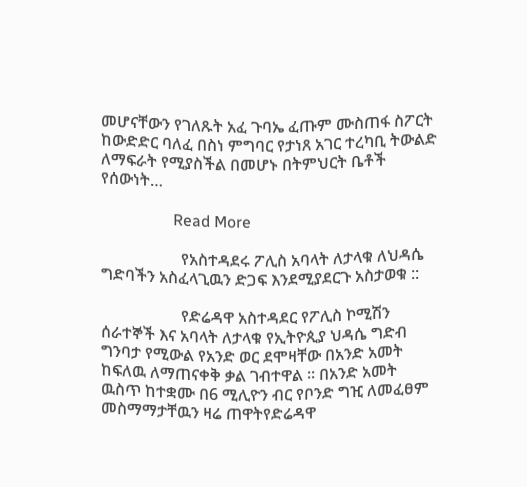መሆናቸውን የገለጹት አፈ ጉባኤ ፈጡም ሙስጠፋ ስፖርት ከውድድር ባለፈ በስነ ምግባር የታነጸ አገር ተረካቢ ትውልድ ለማፍራት የሚያስችል በመሆኑ በትምህርት ቤቶች የሰውነት…

                  Read More

                    የአስተዳደሩ ፖሊስ አባላት ለታላቁ ለህዳሴ ግድባችን አስፈላጊዉን ድጋፍ እንደሚያደርጉ አስታወቁ ::

                    የድሬዳዋ አስተዳደር የፖሊስ ኮሚሽን ሰራተኞች እና አባላት ለታላቁ የኢትዮጲያ ህዳሴ ግድብ ግንባታ የሚውል የአንድ ወር ደሞዛቸው በአንድ አመት ከፍለዉ ለማጠናቀቅ ቃል ገብተዋል ፡፡ በአንድ አመት ዉስጥ ከተቋሙ በ6 ሚሊዮን ብር የቦንድ ግዢ ለመፈፀም መስማማታቸዉን ዛሬ ጠዋትየድሬዳዋ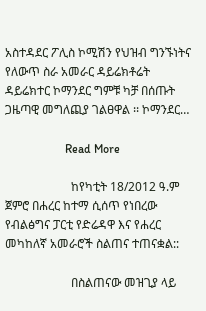አስተዳደር ፖሊስ ኮሚሽን የህዝብ ግንኙነትና የለውጥ ስራ አመራር ዳይሬክቶሬት ዳይሬክተር ኮማንደር ግምቹ ካቻ በሰጡት ጋዜጣዊ መግለጪያ ገልፀዋል ፡፡ ኮማንደር…

                    Read More

                      ከየካቲት 18/2012 ዓ.ም ጀምሮ በሐረር ከተማ ሲሰጥ የነበረው የብልፅግና ፓርቲ የድሬዳዋ እና የሐረር መካከለኛ አመራሮች ስልጠና ተጠናቋል::

                      በስልጠናው መዝጊያ ላይ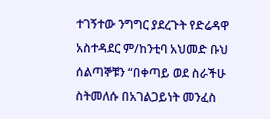ተገኝተው ንግግር ያደረጉት የድሬዳዋ አስተዳደር ም/ከንቲባ አህመድ ቡህ ሰልጣኞቹን “በቀጣይ ወደ ስራችሁ ስትመለሱ በአገልጋይነት መንፈስ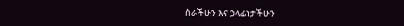ስራችሁን እና ኃላፊነታችሁን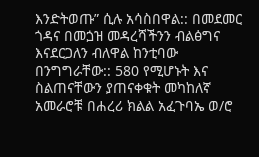እንድትወጡ” ሲሉ አሳስበዋል:: በመደመር ጎዳና በመጏዝ መዳረሻችንን ብልፅግና እናደርጋለን ብለዋል ከንቲባው በንግግራቸው:: 580 የሚሆኑት እና ስልጠናቸውን ያጠናቀቁት መካከለኛ አመራሮቹ በሐረሪ ክልል አፈጉባኤ ወ/ሮ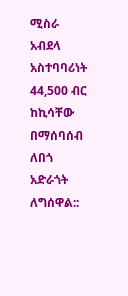ሚስራ አብደላ አስተባባሪነት 44,500 ብር ከኪሳቸው በማሰባሰብ ለበጎ አድራጎት ለግሰዋል::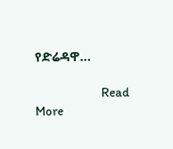የድሬዳዋ…

                      Read More